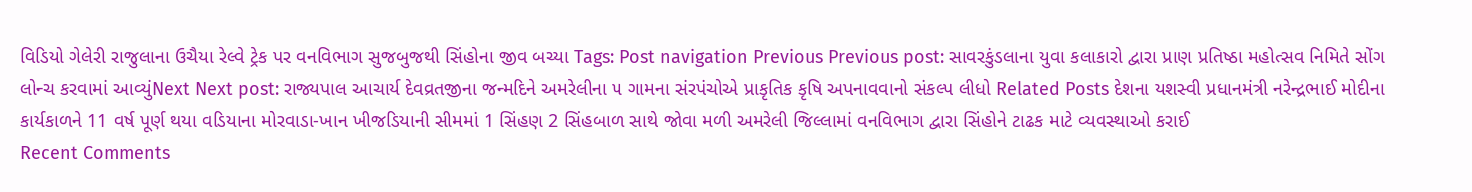વિડિયો ગેલેરી રાજુલાના ઉચૈયા રેલ્વે ટ્રેક પર વનવિભાગ સુજબુજથી સિંહોના જીવ બચ્યા Tags: Post navigation Previous Previous post: સાવરકુંડલાના યુવા કલાકારો દ્વારા પ્રાણ પ્રતિષ્ઠા મહોત્સવ નિમિતે સોંગ લોન્ચ કરવામાં આવ્યુંNext Next post: રાજ્યપાલ આચાર્ય દેવવ્રતજીના જન્મદિને અમરેલીના ૫ ગામના સંરપંચોએ પ્રાકૃતિક કૃષિ અપનાવવાનો સંકલ્પ લીધો Related Posts દેશના યશસ્વી પ્રધાનમંત્રી નરેન્દ્રભાઈ મોદીના કાર્યકાળને 11 વર્ષ પૂર્ણ થયા વડિયાના મોરવાડા-ખાન ખીજડિયાની સીમમાં 1 સિંહણ 2 સિંહબાળ સાથે જોવા મળી અમરેલી જિલ્લામાં વનવિભાગ દ્વારા સિંહોને ટાઢક માટે વ્યવસ્થાઓ કરાઈ
Recent Comments